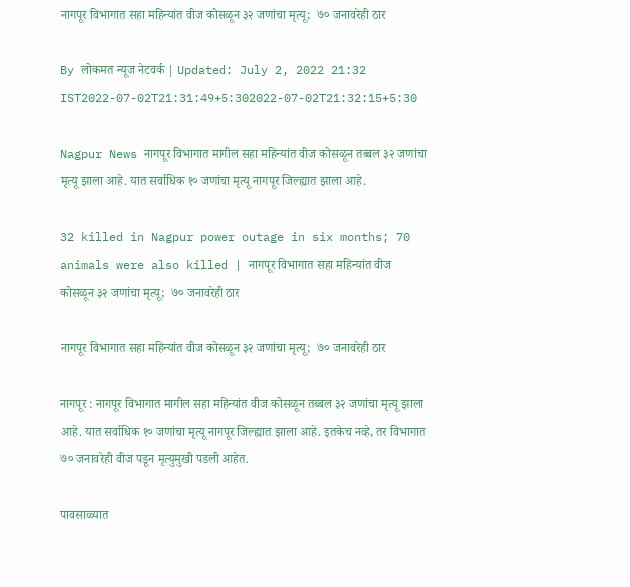नागपूर विभागात सहा महिन्यांत वीज कोसळून ३२ जणांचा मृत्यू;  ७० जनावरेही ठार

By लोकमत न्यूज नेटवर्क | Updated: July 2, 2022 21:32 IST2022-07-02T21:31:49+5:302022-07-02T21:32:15+5:30

Nagpur News नागपूर विभागात मागील सहा महिन्यांत वीज कोसळून तब्बल ३२ जणांचा मृत्यू झाला आहे. यात सर्वाधिक १० जणांचा मृत्यू नागपूर जिल्ह्यात झाला आहे.

32 killed in Nagpur power outage in six months; 70 animals were also killed | नागपूर विभागात सहा महिन्यांत वीज कोसळून ३२ जणांचा मृत्यू;  ७० जनावरेही ठार

नागपूर विभागात सहा महिन्यांत वीज कोसळून ३२ जणांचा मृत्यू;  ७० जनावरेही ठार

नागपूर : नागपूर विभागात मागील सहा महिन्यांत वीज कोसळून तब्बल ३२ जणांचा मृत्यू झाला आहे. यात सर्वाधिक १० जणांचा मृत्यू नागपूर जिल्ह्यात झाला आहे. इतकेच नव्हे, तर विभागात ७० जनावरेही वीज पडून मृत्युमुखी पडली आहेत.

पावसाळ्यात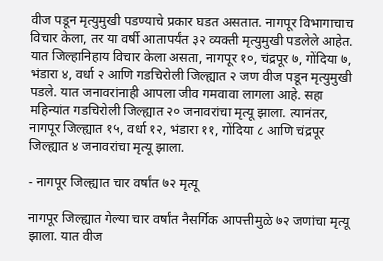वीज पडून मृत्युमुखी पडण्याचे प्रकार घडत असतात. नागपूर विभागाचाच विचार केला, तर या वर्षी आतापर्यंत ३२ व्यक्ती मृत्युमुखी पडलेले आहेत. यात जिल्हानिहाय विचार केला असता, नागपूर १०, चंद्रपूर ७, गोंदिया ७, भंडारा ४, वर्धा २ आणि गडचिरोली जिल्ह्यात २ जण वीज पडून मृत्युमुखी पडले. यात जनावरांनाही आपला जीव गमवावा लागला आहे. सहा महिन्यांत गडचिरोली जिल्ह्यात २० जनावरांचा मृत्यू झाला. त्यानंतर, नागपूर जिल्ह्यात १५, वर्धा १२, भंडारा ११, गोंदिया ८ आणि चंद्रपूर जिल्ह्यात ४ जनावरांचा मृत्यू झाला.

- नागपूर जिल्ह्यात चार वर्षांत ७२ मृत्यू

नागपूर जिल्ह्यात गेल्या चार वर्षांत नैसर्गिक आपत्तीमुळे ७२ जणांचा मृत्यू झाला. यात वीज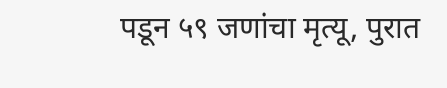पडून ५९ जणांचा मृत्यू, पुरात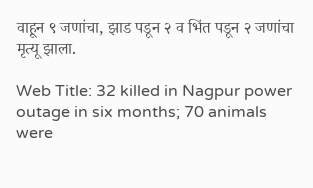वाहून ९ जणांचा, झाड पडून २ व भिंत पडून २ जणांचा मृत्यू झाला.

Web Title: 32 killed in Nagpur power outage in six months; 70 animals were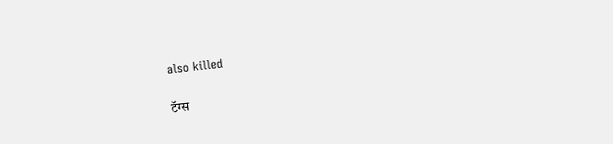also killed

टॅग्स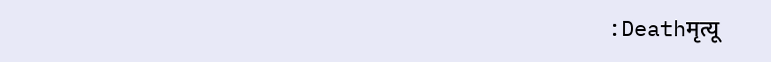:Deathमृत्यू